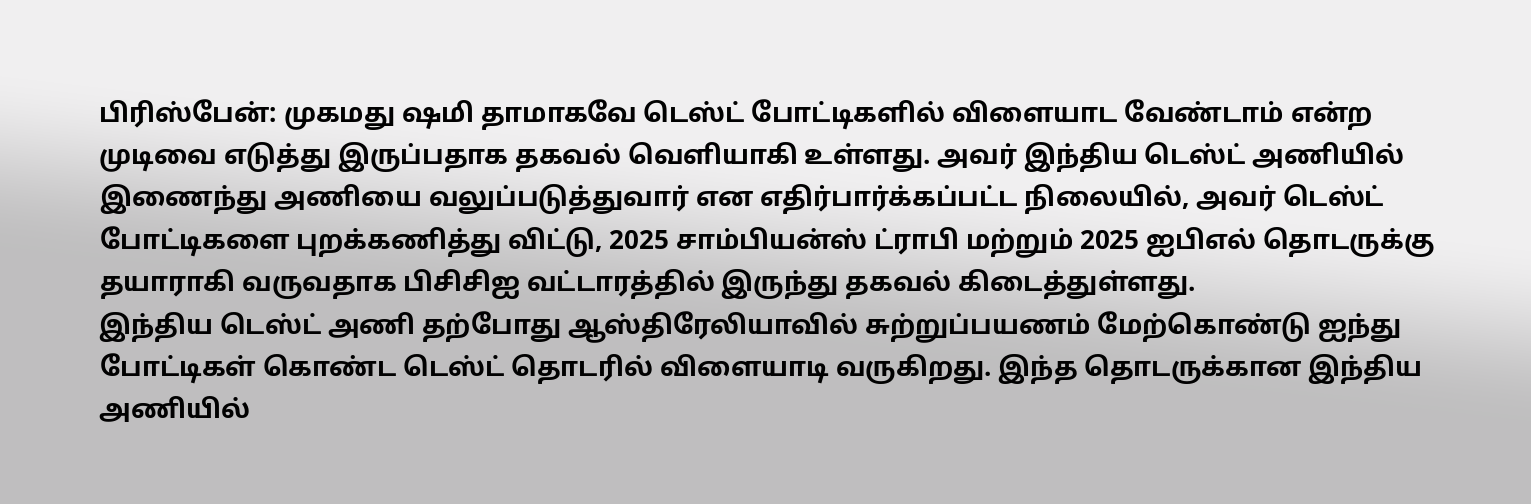பிரிஸ்பேன்: முகமது ஷமி தாமாகவே டெஸ்ட் போட்டிகளில் விளையாட வேண்டாம் என்ற முடிவை எடுத்து இருப்பதாக தகவல் வெளியாகி உள்ளது. அவர் இந்திய டெஸ்ட் அணியில் இணைந்து அணியை வலுப்படுத்துவார் என எதிர்பார்க்கப்பட்ட நிலையில், அவர் டெஸ்ட் போட்டிகளை புறக்கணித்து விட்டு, 2025 சாம்பியன்ஸ் ட்ராபி மற்றும் 2025 ஐபிஎல் தொடருக்கு தயாராகி வருவதாக பிசிசிஐ வட்டாரத்தில் இருந்து தகவல் கிடைத்துள்ளது.
இந்திய டெஸ்ட் அணி தற்போது ஆஸ்திரேலியாவில் சுற்றுப்பயணம் மேற்கொண்டு ஐந்து போட்டிகள் கொண்ட டெஸ்ட் தொடரில் விளையாடி வருகிறது. இந்த தொடருக்கான இந்திய அணியில்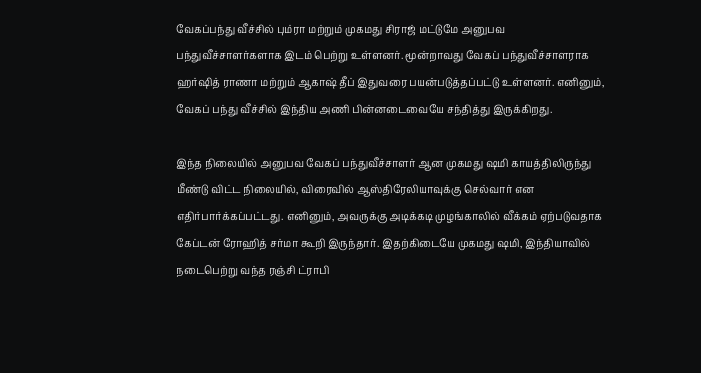வேகப்பந்து வீச்சில் பும்ரா மற்றும் முகமது சிராஜ் மட்டுமே அனுபவ பந்துவீச்சாளர்களாக இடம் பெற்று உள்ளனர். மூன்றாவது வேகப் பந்துவீச்சாளராக ஹர்ஷித் ராணா மற்றும் ஆகாஷ் தீப் இதுவரை பயன்படுத்தப்பட்டு உள்ளனர். எனினும், வேகப் பந்து வீச்சில் இந்திய அணி பின்னடைவையே சந்தித்து இருக்கிறது.

இந்த நிலையில் அனுபவ வேகப் பந்துவீச்சாளர் ஆன முகமது ஷமி காயத்திலிருந்து மீண்டு விட்ட நிலையில், விரைவில் ஆஸ்திரேலியாவுக்கு செல்வார் என எதிர்பார்க்கப்பட்டது. எனினும், அவருக்கு அடிக்கடி முழங்காலில் வீக்கம் ஏற்படுவதாக கேப்டன் ரோஹித் சர்மா கூறி இருந்தார். இதற்கிடையே முகமது ஷமி, இந்தியாவில் நடைபெற்று வந்த ரஞ்சி ட்ராபி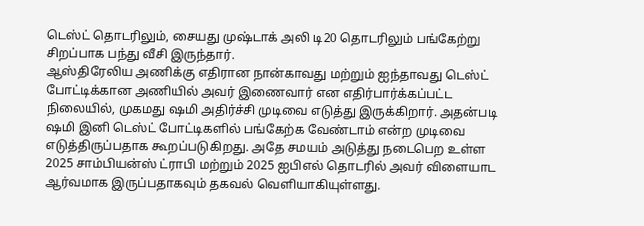டெஸ்ட் தொடரிலும், சையது முஷ்டாக் அலி டி20 தொடரிலும் பங்கேற்று சிறப்பாக பந்து வீசி இருந்தார்.
ஆஸ்திரேலிய அணிக்கு எதிரான நான்காவது மற்றும் ஐந்தாவது டெஸ்ட் போட்டிக்கான அணியில் அவர் இணைவார் என எதிர்பார்க்கப்பட்ட நிலையில், முகமது ஷமி அதிர்ச்சி முடிவை எடுத்து இருக்கிறார். அதன்படி ஷமி இனி டெஸ்ட் போட்டிகளில் பங்கேற்க வேண்டாம் என்ற முடிவை எடுத்திருப்பதாக கூறப்படுகிறது. அதே சமயம் அடுத்து நடைபெற உள்ள 2025 சாம்பியன்ஸ் ட்ராபி மற்றும் 2025 ஐபிஎல் தொடரில் அவர் விளையாட ஆர்வமாக இருப்பதாகவும் தகவல் வெளியாகியுள்ளது.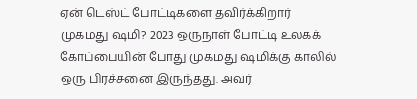ஏன் டெஸ்ட் போட்டிகளை தவிர்க்கிறார் முகமது ஷமி? 2023 ஒருநாள் போட்டி உலகக் கோப்பையின் போது முகமது ஷமிக்கு காலில் ஒரு பிரச்சனை இருந்தது. அவர்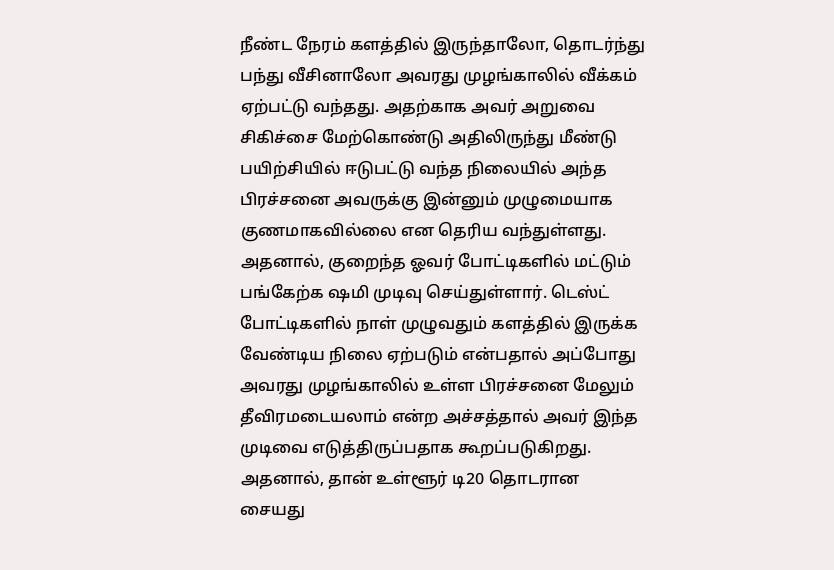நீண்ட நேரம் களத்தில் இருந்தாலோ, தொடர்ந்து பந்து வீசினாலோ அவரது முழங்காலில் வீக்கம் ஏற்பட்டு வந்தது. அதற்காக அவர் அறுவை சிகிச்சை மேற்கொண்டு அதிலிருந்து மீண்டு பயிற்சியில் ஈடுபட்டு வந்த நிலையில் அந்த பிரச்சனை அவருக்கு இன்னும் முழுமையாக குணமாகவில்லை என தெரிய வந்துள்ளது.
அதனால், குறைந்த ஓவர் போட்டிகளில் மட்டும் பங்கேற்க ஷமி முடிவு செய்துள்ளார். டெஸ்ட் போட்டிகளில் நாள் முழுவதும் களத்தில் இருக்க வேண்டிய நிலை ஏற்படும் என்பதால் அப்போது அவரது முழங்காலில் உள்ள பிரச்சனை மேலும் தீவிரமடையலாம் என்ற அச்சத்தால் அவர் இந்த முடிவை எடுத்திருப்பதாக கூறப்படுகிறது.
அதனால், தான் உள்ளூர் டி20 தொடரான சையது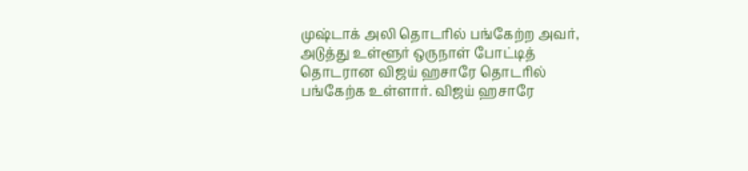முஷ்டாக் அலி தொடரில் பங்கேற்ற அவர், அடுத்து உள்ளூர் ஒருநாள் போட்டித் தொடரான விஜய் ஹசாரே தொடரில் பங்கேற்க உள்ளார். விஜய் ஹசாரே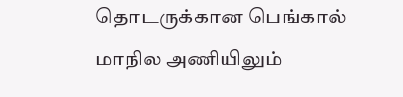தொடருக்கான பெங்கால் மாநில அணியிலும்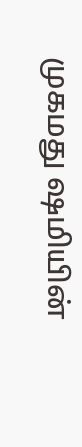முகமது ஷமியின்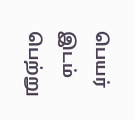பெயர் இடம் பெற்று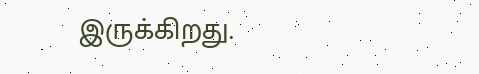இருக்கிறது.